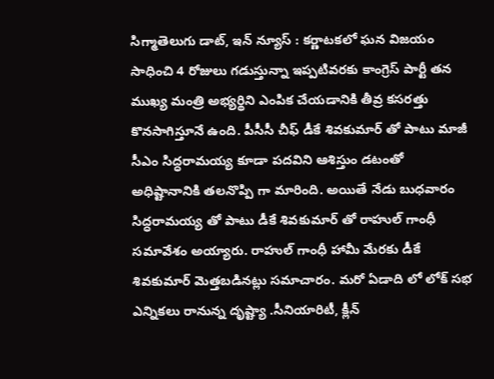సిగ్మాతెలుగు డాట్, ఇన్ న్యూస్ : కర్ణాటకలో ఘన విజయం సాధించి 4 రోజులు గడుస్తున్నా ఇప్పటివరకు కాంగ్రెస్ పార్టీ తన ముఖ్య మంత్రి అభ్యర్థిని ఎంపిక చేయడానికి తీవ్ర కసరత్తు కొనసాగిస్తూనే ఉంది. పీసీసీ చీఫ్ డీకే శివకుమార్ తో పాటు మాజీ సీఎం సిద్ధరామయ్య కూడా పదవిని ఆశిస్తుం డటంతో అధిష్టానానికి తలనొప్పి గా మారింది. అయితే నేడు బుధవారం సిద్ధరామయ్య తో పాటు డీకే శివకుమార్ తో రాహుల్ గాంధీ సమావేశం అయ్యారు. రాహుల్ గాంధీ హామీ మేరకు డీకే శివకుమార్ మెత్తబడినట్లు సమాచారం. మరో ఏడాది లో లోక్ సభ ఎన్నికలు రానున్న దృష్ట్యా .సీనియారిటీ, క్లీన్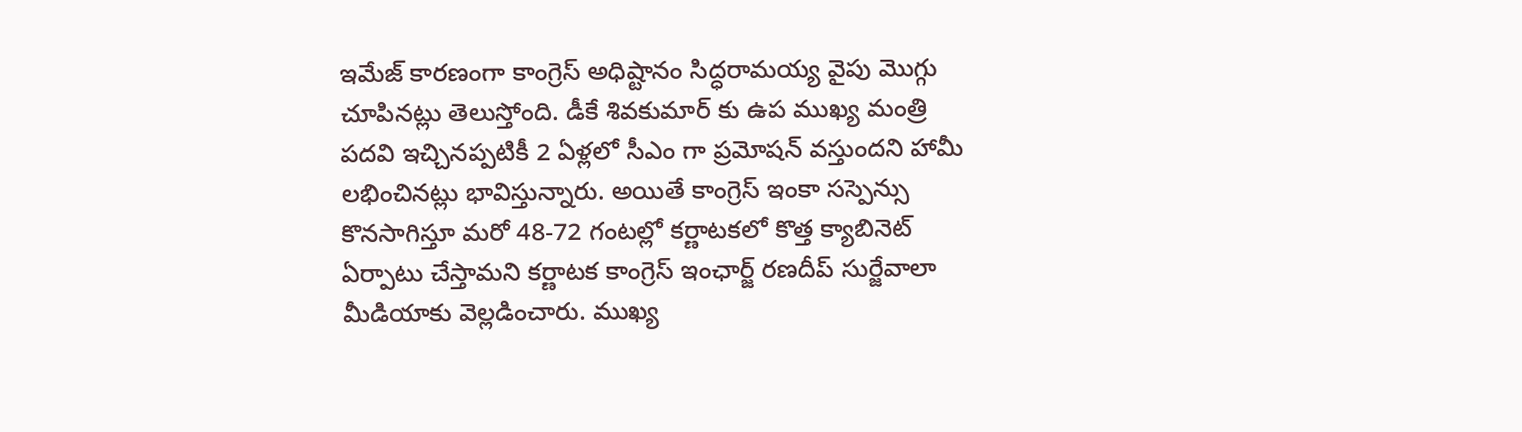ఇమేజ్ కారణంగా కాంగ్రెస్ అధిష్టానం సిద్ధరామయ్య వైపు మొగ్గు చూపినట్లు తెలుస్తోంది. డీకే శివకుమార్ కు ఉప ముఖ్య మంత్రి పదవి ఇచ్చినప్పటికీ 2 ఏళ్లలో సీఎం గా ప్రమోషన్ వస్తుందని హామీ లభించినట్లు భావిస్తున్నారు. అయితే కాంగ్రెస్ ఇంకా సస్పెన్సు కొనసాగిస్తూ మరో 48-72 గంటల్లో కర్ణాటకలో కొత్త క్యాబినెట్ ఏర్పాటు చేస్తామని కర్ణాటక కాంగ్రెస్ ఇంఛార్జ్ రణదీప్ సుర్జేవాలా మీడియాకు వెల్లడించారు. ముఖ్య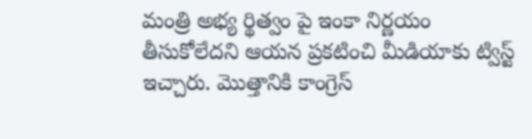మంత్రి అభ్య ర్థిత్వం పై ఇంకా నిర్ణయం తీసుకోలేదని ఆయన ప్రకటించి మీడియాకు ట్విస్ట్ ఇచ్చారు. మొత్తానికి కాంగ్రెస్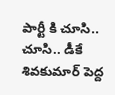పార్టీ కి చూసి.. చూసి.. డీకే శివకుమార్ పెద్ద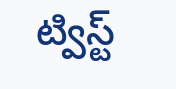ట్విస్ట్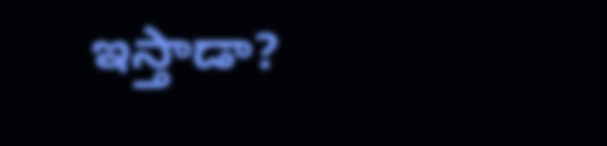ఇస్తాడా?